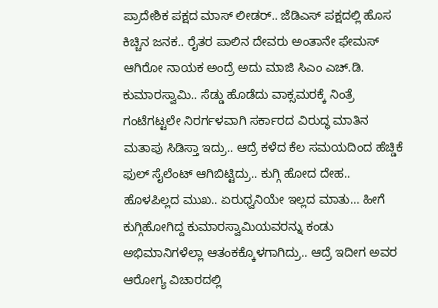ಪ್ರಾದೇಶಿಕ ಪಕ್ಷದ ಮಾಸ್ ಲೀಡರ್.. ಜೆಡಿಎಸ್ ಪಕ್ಷದಲ್ಲಿ ಹೊಸ ಕಿಚ್ಚಿನ ಜನಕ.. ರೈತರ ಪಾಲಿನ ದೇವರು ಅಂತಾನೇ ಫೇಮಸ್ ಆಗಿರೋ ನಾಯಕ ಅಂದ್ರೆ ಅದು ಮಾಜಿ ಸಿಎಂ ಎಚ್.ಡಿ. ಕುಮಾರಸ್ವಾಮಿ.. ಸೆಡ್ಡು ಹೊಡೆದು ವಾಕ್ಸಮರಕ್ಕೆ ನಿಂತ್ರೆ ಗಂಟೆಗಟ್ಟಲೇ ನಿರರ್ಗಳವಾಗಿ ಸರ್ಕಾರದ ವಿರುದ್ಧ ಮಾತಿನ ಮತಾಪು ಸಿಡಿಸ್ತಾ ಇದ್ರು.. ಆದ್ರೆ ಕಳೆದ ಕೆಲ ಸಮಯದಿಂದ ಹೆಚ್ಡಿಕೆ ಫುಲ್ ಸೈಲೆಂಟ್ ಆಗಿಬಿಟ್ಟಿದ್ರು.. ಕುಗ್ಗಿ ಹೋದ ದೇಹ.. ಹೊಳಪಿಲ್ಲದ ಮುಖ.. ಏರುಧ್ವನಿಯೇ ಇಲ್ಲದ ಮಾತು… ಹೀಗೆ ಕುಗ್ಗಿಹೋಗಿದ್ದ ಕುಮಾರಸ್ವಾಮಿಯವರನ್ನು ಕಂಡು ಅಭಿಮಾನಿಗಳೆಲ್ಲಾ ಆತಂಕಕ್ಕೊಳಗಾಗಿದ್ರು.. ಆದ್ರೆ ಇದೀಗ ಅವರ ಆರೋಗ್ಯ ವಿಚಾರದಲ್ಲಿ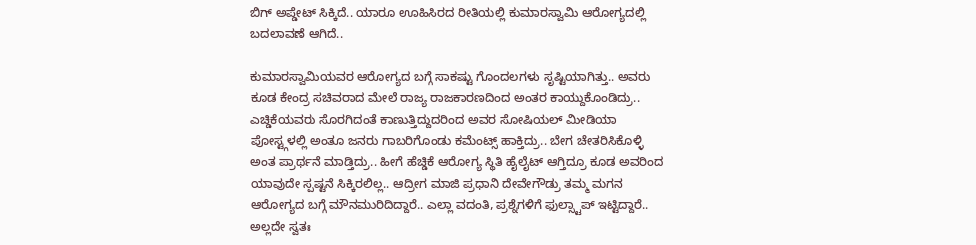ಬಿಗ್ ಅಪ್ಡೇಟ್ ಸಿಕ್ಕಿದೆ.. ಯಾರೂ ಊಹಿಸಿರದ ರೀತಿಯಲ್ಲಿ ಕುಮಾರಸ್ವಾಮಿ ಆರೋಗ್ಯದಲ್ಲಿ ಬದಲಾವಣೆ ಆಗಿದೆ..

ಕುಮಾರಸ್ವಾಮಿಯವರ ಆರೋಗ್ಯದ ಬಗ್ಗೆ ಸಾಕಷ್ಟು ಗೊಂದಲಗಳು ಸೃಷ್ಟಿಯಾಗಿತ್ತು.. ಅವರು ಕೂಡ ಕೇಂದ್ರ ಸಚಿವರಾದ ಮೇಲೆ ರಾಜ್ಯ ರಾಜಕಾರಣದಿಂದ ಅಂತರ ಕಾಯ್ದುಕೊಂಡಿದ್ರು.. ಎಚ್ಡಿಕೆಯವರು ಸೊರಗಿದಂತೆ ಕಾಣುತ್ತಿದ್ದುದರಿಂದ ಅವರ ಸೋಷಿಯಲ್ ಮೀಡಿಯಾ ಪೋಸ್ಟ್ಗಳಲ್ಲಿ ಅಂತೂ ಜನರು ಗಾಬರಿಗೊಂಡು ಕಮೆಂಟ್ಸ್ ಹಾಕ್ತಿದ್ರು.. ಬೇಗ ಚೇತರಿಸಿಕೊಳ್ಳಿ ಅಂತ ಪ್ರಾರ್ಥನೆ ಮಾಡ್ತಿದ್ರು.. ಹೀಗೆ ಹೆಚ್ಡಿಕೆ ಆರೋಗ್ಯ ಸ್ಥಿತಿ ಹೈಲೈಟ್ ಆಗ್ತಿದ್ರೂ ಕೂಡ ಅವರಿಂದ ಯಾವುದೇ ಸ್ಪಷ್ಟನೆ ಸಿಕ್ಕಿರಲಿಲ್ಲ.. ಆದ್ರೀಗ ಮಾಜಿ ಪ್ರಧಾನಿ ದೇವೇಗೌಡ್ರು ತಮ್ಮ ಮಗನ ಆರೋಗ್ಯದ ಬಗ್ಗೆ ಮೌನಮುರಿದಿದ್ದಾರೆ.. ಎಲ್ಲಾ ವದಂತಿ, ಪ್ರಶ್ನೆಗಳಿಗೆ ಫುಲ್ಸ್ಟಾಪ್ ಇಟ್ಟಿದ್ದಾರೆ.. ಅಲ್ಲದೇ ಸ್ವತಃ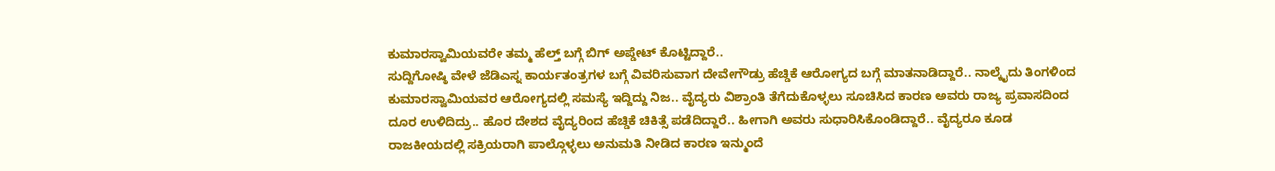ಕುಮಾರಸ್ವಾಮಿಯವರೇ ತಮ್ಮ ಹೆಲ್ತ್ ಬಗ್ಗೆ ಬಿಗ್ ಅಪ್ಡೇಟ್ ಕೊಟ್ಟಿದ್ದಾರೆ..
ಸುದ್ದಿಗೋಷ್ಠಿ ವೇಳೆ ಜೆಡಿಎಸ್ನ ಕಾರ್ಯತಂತ್ರಗಳ ಬಗ್ಗೆ ವಿವರಿಸುವಾಗ ದೇವೇಗೌಡ್ರು ಹೆಚ್ಡಿಕೆ ಆರೋಗ್ಯದ ಬಗ್ಗೆ ಮಾತನಾಡಿದ್ದಾರೆ.. ನಾಲ್ಕೈದು ತಿಂಗಳಿಂದ ಕುಮಾರಸ್ವಾಮಿಯವರ ಆರೋಗ್ಯದಲ್ಲಿ ಸಮಸ್ಯೆ ಇದ್ದಿದ್ದು ನಿಜ.. ವೈದ್ಯರು ವಿಶ್ರಾಂತಿ ತೆಗೆದುಕೊಳ್ಳಲು ಸೂಚಿಸಿದ ಕಾರಣ ಅವರು ರಾಜ್ಯ ಪ್ರವಾಸದಿಂದ ದೂರ ಉಳಿದಿದ್ರು.. ಹೊರ ದೇಶದ ವೈದ್ಯರಿಂದ ಹೆಚ್ಡಿಕೆ ಚಿಕಿತ್ಸೆ ಪಡೆದಿದ್ದಾರೆ.. ಹೀಗಾಗಿ ಅವರು ಸುಧಾರಿಸಿಕೊಂಡಿದ್ದಾರೆ.. ವೈದ್ಯರೂ ಕೂಡ ರಾಜಕೀಯದಲ್ಲಿ ಸಕ್ರಿಯರಾಗಿ ಪಾಲ್ಗೊಳ್ಳಲು ಅನುಮತಿ ನೀಡಿದ ಕಾರಣ ಇನ್ಮುಂದೆ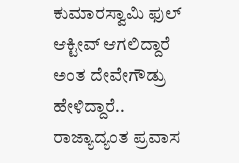ಕುಮಾರಸ್ವಾಮಿ ಫುಲ್ ಆಕ್ಟೀವ್ ಆಗಲಿದ್ದಾರೆ ಅಂತ ದೇವೇಗೌಡ್ರು ಹೇಳಿದ್ದಾರೆ.. ರಾಜ್ಯಾದ್ಯಂತ ಪ್ರವಾಸ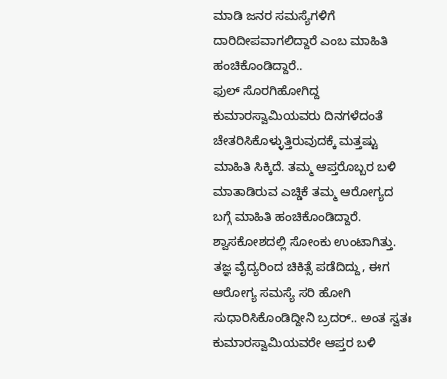ಮಾಡಿ ಜನರ ಸಮಸ್ಯೆಗಳಿಗೆ ದಾರಿದೀಪವಾಗಲಿದ್ದಾರೆ ಎಂಬ ಮಾಹಿತಿ ಹಂಚಿಕೊಂಡಿದ್ದಾರೆ..
ಫುಲ್ ಸೊರಗಿಹೋಗಿದ್ದ ಕುಮಾರಸ್ವಾಮಿಯವರು ದಿನಗಳೆದಂತೆ ಚೇತರಿಸಿಕೊಳ್ಳುತ್ತಿರುವುದಕ್ಕೆ ಮತ್ತಷ್ಟು ಮಾಹಿತಿ ಸಿಕ್ಕಿದೆ. ತಮ್ಮ ಆಪ್ತರೊಬ್ಬರ ಬಳಿ ಮಾತಾಡಿರುವ ಎಚ್ಡಿಕೆ ತಮ್ಮ ಆರೋಗ್ಯದ ಬಗ್ಗೆ ಮಾಹಿತಿ ಹಂಚಿಕೊಂಡಿದ್ದಾರೆ. ಶ್ವಾಸಕೋಶದಲ್ಲಿ ಸೋಂಕು ಉಂಟಾಗಿತ್ತು. ತಜ್ಞ ವೈದ್ಯರಿಂದ ಚಿಕಿತ್ಸೆ ಪಡೆದಿದ್ದು, ಈಗ ಆರೋಗ್ಯ ಸಮಸ್ಯೆ ಸರಿ ಹೋಗಿ ಸುಧಾರಿಸಿಕೊಂಡಿದ್ದೀನಿ ಬ್ರದರ್.. ಅಂತ ಸ್ವತಃ ಕುಮಾರಸ್ವಾಮಿಯವರೇ ಆಪ್ತರ ಬಳಿ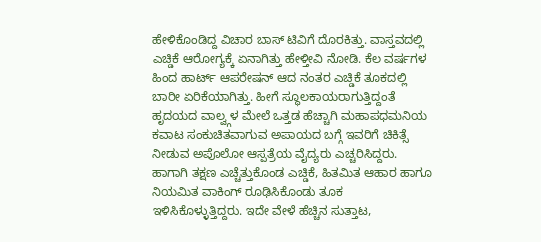ಹೇಳಿಕೊಂಡಿದ್ದ ವಿಚಾರ ಬಾಸ್ ಟಿವಿಗೆ ದೊರಕಿತ್ತು. ವಾಸ್ತವದಲ್ಲಿ ಎಚ್ಡಿಕೆ ಆರೋಗ್ಯಕ್ಕೆ ಏನಾಗಿತ್ತು ಹೇಳ್ತೀವಿ ನೋಡಿ. ಕೆಲ ವರ್ಷಗಳ ಹಿಂದ ಹಾರ್ಟ್ ಆಪರೇಷನ್ ಆದ ನಂತರ ಎಚ್ಡಿಕೆ ತೂಕದಲ್ಲಿ ಬಾರೀ ಏರಿಕೆಯಾಗಿತ್ತು. ಹೀಗೆ ಸ್ಥೂಲಕಾಯರಾಗುತ್ತಿದ್ದಂತೆ ಹೃದಯದ ವಾಲ್ವ್ಗಳ ಮೇಲೆ ಒತ್ತಡ ಹೆಚ್ಚಾಗಿ ಮಹಾಪಧಮನಿಯ ಕವಾಟ ಸಂಕುಚಿತವಾಗುವ ಅಪಾಯದ ಬಗ್ಗೆ ಇವರಿಗೆ ಚಿಕಿತ್ಸೆ ನೀಡುವ ಅಪೊಲೋ ಆಸ್ಪತ್ರೆಯ ವೈದ್ಯರು ಎಚ್ಚರಿಸಿದ್ದರು. ಹಾಗಾಗಿ ತಕ್ಷಣ ಎಚ್ಚೆತ್ತುಕೊಂಡ ಎಚ್ಡಿಕೆ, ಹಿತಮಿತ ಆಹಾರ ಹಾಗೂ ನಿಯಮಿತ ವಾಕಿಂಗ್ ರೂಢಿಸಿಕೊಂಡು ತೂಕ ಇಳಿಸಿಕೊಳ್ಳುತ್ತಿದ್ದರು. ಇದೇ ವೇಳೆ ಹೆಚ್ಚಿನ ಸುತ್ತಾಟ,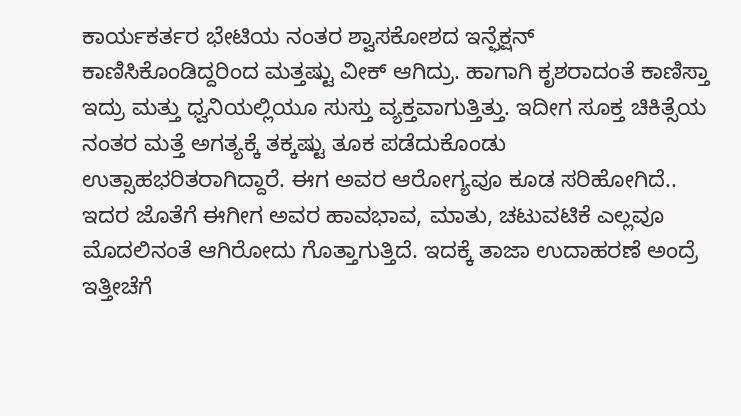ಕಾರ್ಯಕರ್ತರ ಭೇಟಿಯ ನಂತರ ಶ್ವಾಸಕೋಶದ ಇನ್ಫೆಕ್ಷನ್ ಕಾಣಿಸಿಕೊಂಡಿದ್ದರಿಂದ ಮತ್ತಷ್ಟು ವೀಕ್ ಆಗಿದ್ರು. ಹಾಗಾಗಿ ಕೃಶರಾದಂತೆ ಕಾಣಿಸ್ತಾ ಇದ್ರು ಮತ್ತು ಧ್ವನಿಯಲ್ಲಿಯೂ ಸುಸ್ತು ವ್ಯಕ್ತವಾಗುತ್ತಿತ್ತು. ಇದೀಗ ಸೂಕ್ತ ಚಿಕಿತ್ಸೆಯ ನಂತರ ಮತ್ತೆ ಅಗತ್ಯಕ್ಕೆ ತಕ್ಕಷ್ಟು ತೂಕ ಪಡೆದುಕೊಂಡು ಉತ್ಸಾಹಭರಿತರಾಗಿದ್ದಾರೆ. ಈಗ ಅವರ ಆರೋಗ್ಯವೂ ಕೂಡ ಸರಿಹೋಗಿದೆ.. ಇದರ ಜೊತೆಗೆ ಈಗೀಗ ಅವರ ಹಾವಭಾವ, ಮಾತು, ಚಟುವಟಿಕೆ ಎಲ್ಲವೂ ಮೊದಲಿನಂತೆ ಆಗಿರೋದು ಗೊತ್ತಾಗುತ್ತಿದೆ. ಇದಕ್ಕೆ ತಾಜಾ ಉದಾಹರಣೆ ಅಂದ್ರೆ ಇತ್ತೀಚೆಗೆ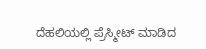ದೆಹಲಿಯಲ್ಲಿ ಪ್ರೆಸ್ಮೀಟ್ ಮಾಡಿದ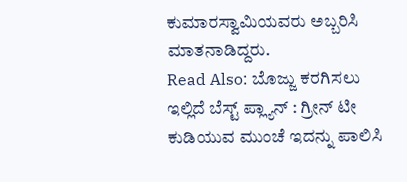ಕುಮಾರಸ್ವಾಮಿಯವರು ಅಬ್ಬರಿಸಿ ಮಾತನಾಡಿದ್ದರು.
Read Also: ಬೊಜ್ಜು ಕರಗಿಸಲು ಇಲ್ಲಿದೆ ಬೆಸ್ಟ್ ಪ್ಲ್ಯಾನ್ : ಗ್ರೀನ್ ಟೀ ಕುಡಿಯುವ ಮುಂಚೆ ಇದನ್ನು ಪಾಲಿಸಿ